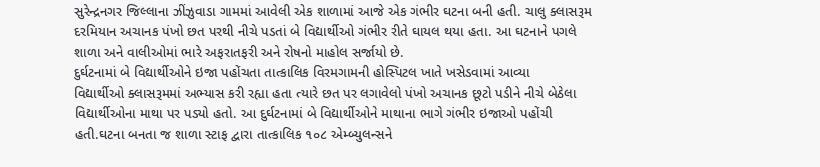સુરેન્દ્રનગર જિલ્લાના ઝીંઝુવાડા ગામમાં આવેલી એક શાળામાં આજે એક ગંભીર ઘટના બની હતી. ચાલુ ક્લાસરૂમ દરમિયાન અચાનક પંખો છત પરથી નીચે પડતાં બે વિદ્યાર્થીઓ ગંભીર રીતે ઘાયલ થયા હતા. આ ઘટનાને પગલે શાળા અને વાલીઓમાં ભારે અફરાતફરી અને રોષનો માહોલ સર્જાયો છે.
દુર્ઘટનામાં બે વિદ્યાર્થીઓને ઇજા પહોંચતા તાત્કાલિક વિરમગામની હોસ્પિટલ ખાતે ખસેડવામાં આવ્યા
વિદ્યાર્થીઓ ક્લાસરૂમમાં અભ્યાસ કરી રહ્યા હતા ત્યારે છત પર લગાવેલો પંખો અચાનક છૂટો પડીને નીચે બેઠેલા વિદ્યાર્થીઓના માથા પર પડ્યો હતો. આ દુર્ઘટનામાં બે વિદ્યાર્થીઓને માથાના ભાગે ગંભીર ઇજાઓ પહોંચી હતી.ઘટના બનતા જ શાળા સ્ટાફ દ્વારા તાત્કાલિક ૧૦૮ એમ્બ્યુલન્સને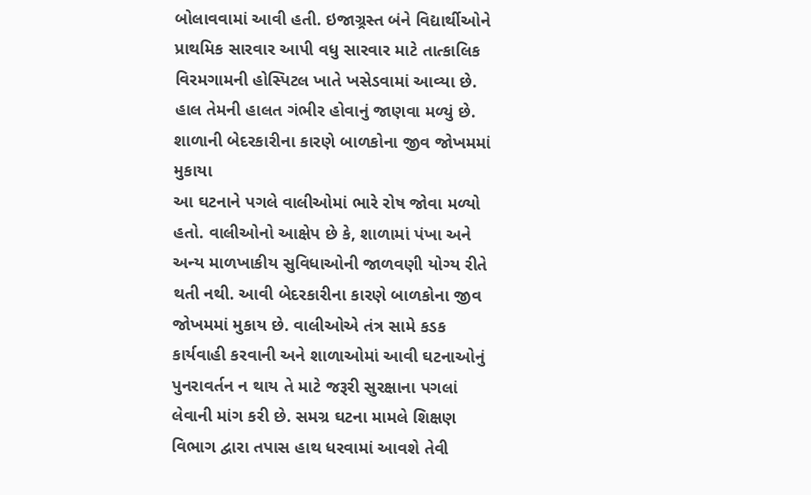બોલાવવામાં આવી હતી. ઇજાગ્ર્રસ્ત બંને વિદ્યાર્થીઓને પ્રાથમિક સારવાર આપી વધુ સારવાર માટે તાત્કાલિક વિરમગામની હોસ્પિટલ ખાતે ખસેડવામાં આવ્યા છે. હાલ તેમની હાલત ગંભીર હોવાનું જાણવા મળ્યું છે.
શાળાની બેદરકારીના કારણે બાળકોના જીવ જોખમમાં મુકાયા
આ ઘટનાને પગલે વાલીઓમાં ભારે રોષ જોવા મળ્યો હતો. વાલીઓનો આક્ષેપ છે કે, શાળામાં પંખા અને અન્ય માળખાકીય સુવિધાઓની જાળવણી યોગ્ય રીતે થતી નથી. આવી બેદરકારીના કારણે બાળકોના જીવ જોખમમાં મુકાય છે. વાલીઓએ તંત્ર સામે કડક કાર્યવાહી કરવાની અને શાળાઓમાં આવી ઘટનાઓનું પુનરાવર્તન ન થાય તે માટે જરૂરી સુરક્ષાના પગલાં લેવાની માંગ કરી છે. સમગ્ર ઘટના મામલે શિક્ષણ વિભાગ દ્વારા તપાસ હાથ ધરવામાં આવશે તેવી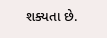શક્યતા છે.